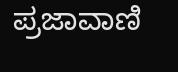ಪ್ರಜಾವಾಣಿ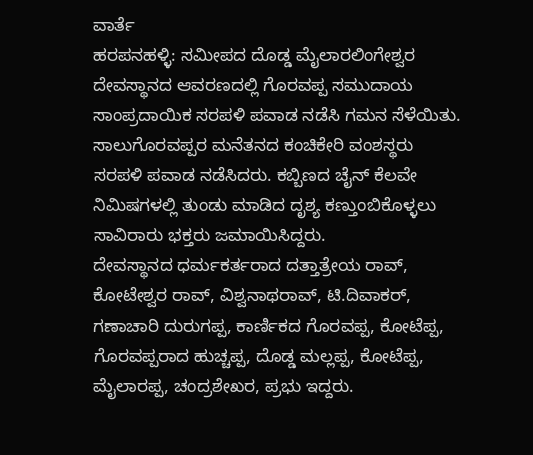ವಾರ್ತೆ
ಹರಪನಹಳ್ಳಿ: ಸಮೀಪದ ದೊಡ್ಡ ಮೈಲಾರಲಿಂಗೇಶ್ವರ ದೇವಸ್ಥಾನದ ಆವರಣದಲ್ಲಿ ಗೊರವಪ್ಪ ಸಮುದಾಯ ಸಾಂಪ್ರದಾಯಿಕ ಸರಪಳಿ ಪವಾಡ ನಡೆಸಿ ಗಮನ ಸೆಳೆಯಿತು.
ಸಾಲುಗೊರವಪ್ಪರ ಮನೆತನದ ಕಂಚಿಕೇರಿ ವಂಶಸ್ಥರು ಸರಪಳಿ ಪವಾಡ ನಡೆಸಿದರು. ಕಬ್ಬಿಣದ ಚೈನ್ ಕೆಲವೇ ನಿಮಿಷಗಳಲ್ಲಿ ತುಂಡು ಮಾಡಿದ ದೃಶ್ಯ ಕಣ್ತುಂಬಿಕೊಳ್ಳಲು ಸಾವಿರಾರು ಭಕ್ತರು ಜಮಾಯಿಸಿದ್ದರು.
ದೇವಸ್ಥಾನದ ಧರ್ಮಕರ್ತರಾದ ದತ್ತಾತ್ರೇಯ ರಾವ್, ಕೋಟೇಶ್ವರ ರಾವ್, ವಿಶ್ವನಾಥರಾವ್, ಟಿ.ದಿವಾಕರ್, ಗಣಾಚಾರಿ ದುರುಗಪ್ಪ, ಕಾರ್ಣಿಕದ ಗೊರವಪ್ಪ, ಕೋಟೆಪ್ಪ, ಗೊರವಪ್ಪರಾದ ಹುಚ್ಚಪ್ಪ, ದೊಡ್ಡ ಮಲ್ಲಪ್ಪ, ಕೋಟೆಪ್ಪ, ಮೈಲಾರಪ್ಪ, ಚಂದ್ರಶೇಖರ, ಪ್ರಭು ಇದ್ದರು.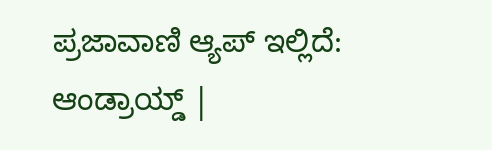ಪ್ರಜಾವಾಣಿ ಆ್ಯಪ್ ಇಲ್ಲಿದೆ: ಆಂಡ್ರಾಯ್ಡ್ |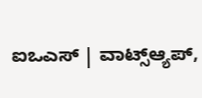ಐಒಎಸ್ | ವಾಟ್ಸ್ಆ್ಯಪ್,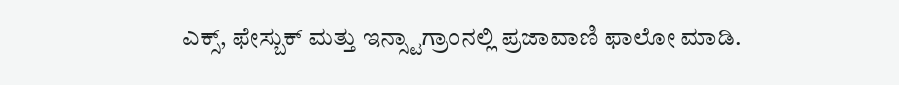ಎಕ್ಸ್, ಫೇಸ್ಬುಕ್ ಮತ್ತು ಇನ್ಸ್ಟಾಗ್ರಾಂನಲ್ಲಿ ಪ್ರಜಾವಾಣಿ ಫಾಲೋ ಮಾಡಿ.